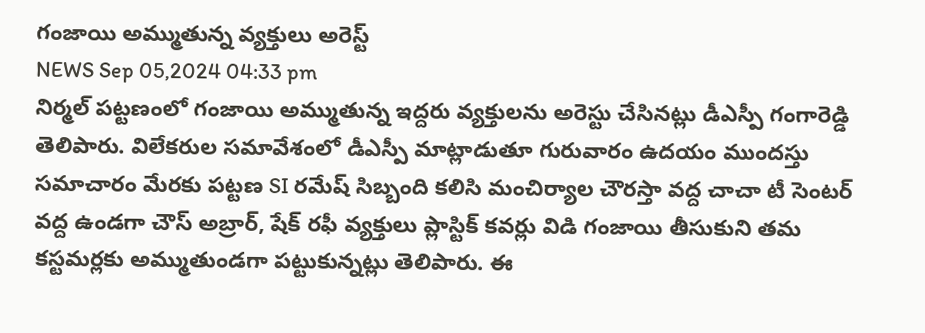గంజాయి అమ్ముతున్న వ్యక్తులు అరెస్ట్
NEWS Sep 05,2024 04:33 pm
నిర్మల్ పట్టణంలో గంజాయి అమ్ముతున్న ఇద్దరు వ్యక్తులను అరెస్టు చేసినట్లు డీఎస్పీ గంగారెడ్డి తెలిపారు. విలేకరుల సమావేశంలో డీఎస్పీ మాట్లాడుతూ గురువారం ఉదయం ముందస్తు సమాచారం మేరకు పట్టణ SI రమేష్ సిబ్బంది కలిసి మంచిర్యాల చౌరస్తా వద్ద చాచా టీ సెంటర్ వద్ద ఉండగా చౌస్ అబ్రార్, షేక్ రఫీ వ్యక్తులు ప్లాస్టిక్ కవర్లు విడి గంజాయి తీసుకుని తమ కస్టమర్లకు అమ్ముతుండగా పట్టుకున్నట్లు తెలిపారు. ఈ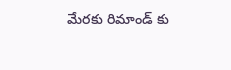మేరకు రిమాండ్ కు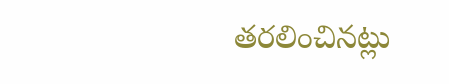తరలించినట్లు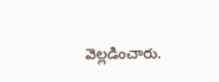వెల్లడించారు.